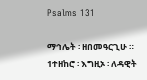Psalms 131

ማኅሌት ፡ ዘበመዓርጊሁ ።
1ተዘከሮ ፡ እግዚኦ ፡ ለዳዊት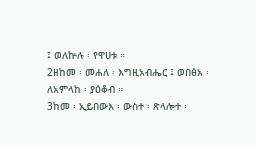፤ ወለኵሉ ፡ የዋሀቱ ።
2ዘከመ ፡ መሐለ ፡ እግዚአብሔር ፤ ወበፅአ ፡ ለአምላከ ፡ ያዕቆብ ።
3ከመ ፡ ኢይበውእ ፡ ውስተ ፡ ጽላሎተ ፡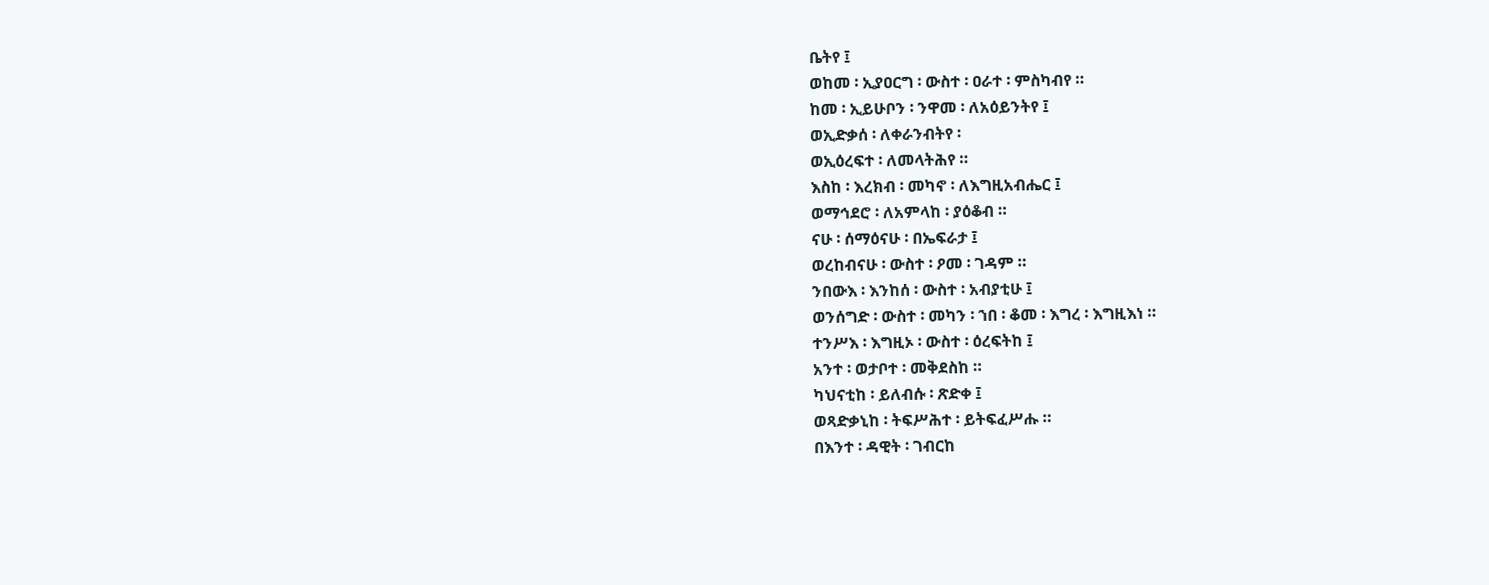ቤትየ ፤
ወከመ ፡ ኢያዐርግ ፡ ውስተ ፡ ዐራተ ፡ ምስካብየ ።
ከመ ፡ ኢይሁቦን ፡ ንዋመ ፡ ለአዕይንትየ ፤
ወኢድቃሰ ፡ ለቀራንብትየ ፡
ወኢዕረፍተ ፡ ለመላትሕየ ።
እስከ ፡ እረክብ ፡ መካኖ ፡ ለእግዚአብሔር ፤
ወማኅደሮ ፡ ለአምላከ ፡ ያዕቆብ ።
ናሁ ፡ ሰማዕናሁ ፡ በኤፍራታ ፤
ወረከብናሁ ፡ ውስተ ፡ ዖመ ፡ ገዳም ።
ንበውእ ፡ እንከሰ ፡ ውስተ ፡ አብያቲሁ ፤
ወንሰግድ ፡ ውስተ ፡ መካን ፡ ኀበ ፡ ቆመ ፡ እግረ ፡ እግዚእነ ።
ተንሥእ ፡ እግዚኦ ፡ ውስተ ፡ ዕረፍትከ ፤
አንተ ፡ ወታቦተ ፡ መቅደስከ ።
ካህናቲከ ፡ ይለብሱ ፡ ጽድቀ ፤
ወጻድቃኒከ ፡ ትፍሥሕተ ፡ ይትፍፈሥሑ ።
በእንተ ፡ ዳዊት ፡ ገብርከ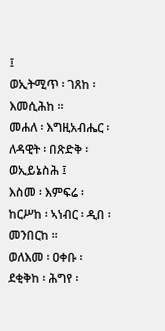፤
ወኢትሚጥ ፡ ገጸከ ፡ እመሲሕከ ።
መሐለ ፡ እግዚአብሔር ፡ ለዳዊት ፡ በጽድቅ ፡ ወኢይኔስሕ ፤
እስመ ፡ እምፍሬ ፡ ከርሥከ ፡ ኣነብር ፡ ዲበ ፡ መንበርከ ።
ወለእመ ፡ ዐቀቡ ፡ ደቂቅከ ፡ ሕግየ ፡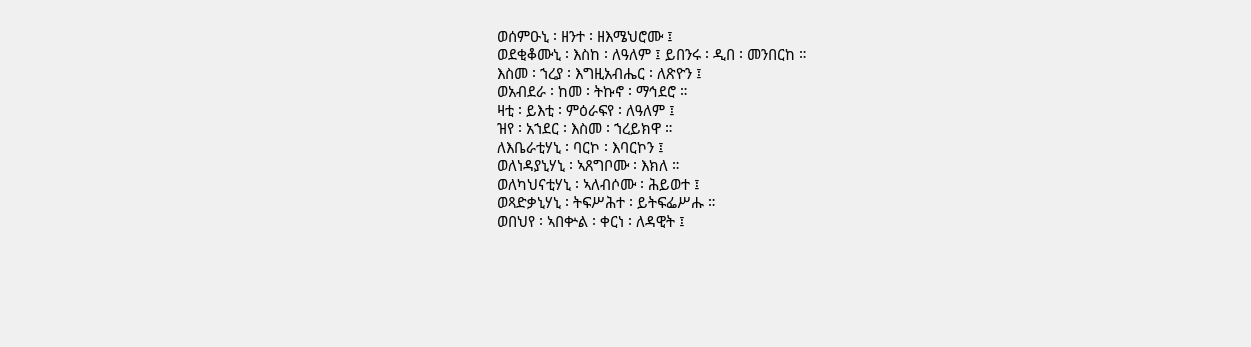ወሰምዑኒ ፡ ዘንተ ፡ ዘእሜህሮሙ ፤
ወደቂቆሙኒ ፡ እስከ ፡ ለዓለም ፤ ይበንሩ ፡ ዲበ ፡ መንበርከ ።
እስመ ፡ ኀረያ ፡ እግዚአብሔር ፡ ለጽዮን ፤
ወአብደራ ፡ ከመ ፡ ትኩኖ ፡ ማኅደሮ ።
ዛቲ ፡ ይእቲ ፡ ምዕራፍየ ፡ ለዓለም ፤
ዝየ ፡ አኀደር ፡ እስመ ፡ ኀረይክዋ ።
ለእቤራቲሃኒ ፡ ባርኮ ፡ እባርኮን ፤
ወለነዳያኒሃኒ ፡ ኣጸግቦሙ ፡ እክለ ።
ወለካህናቲሃኒ ፡ ኣለብሶሙ ፡ ሕይወተ ፤
ወጻድቃኒሃኒ ፡ ትፍሥሕተ ፡ ይትፍፌሥሑ ።
ወበህየ ፡ ኣበቍል ፡ ቀርነ ፡ ለዳዊት ፤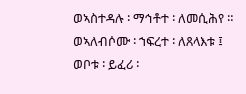ወኣስተዳሉ ፡ ማኅቶተ ፡ ለመሲሕየ ።
ወኣለብሶሙ ፡ ኀፍረተ ፡ ለጸላእቱ ፤
ወቦቱ ፡ ይፈሪ ፡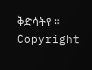ቅድሳትየ ።
Copyright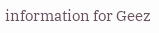information for Geez